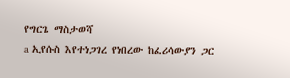የግርጌ ማስታወሻ
a ኢየሱስ እየተነጋገረ የነበረው ከፈሪሳውያን ጋር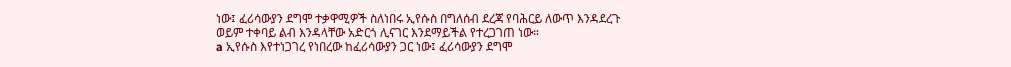ነው፤ ፈሪሳውያን ደግሞ ተቃዋሚዎች ስለነበሩ ኢየሱስ በግለሰብ ደረጃ የባሕርይ ለውጥ እንዳደረጉ ወይም ተቀባይ ልብ እንዳላቸው አድርጎ ሊናገር እንደማይችል የተረጋገጠ ነው።
a ኢየሱስ እየተነጋገረ የነበረው ከፈሪሳውያን ጋር ነው፤ ፈሪሳውያን ደግሞ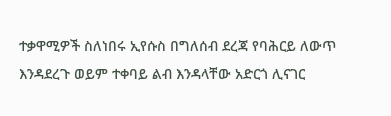ተቃዋሚዎች ስለነበሩ ኢየሱስ በግለሰብ ደረጃ የባሕርይ ለውጥ እንዳደረጉ ወይም ተቀባይ ልብ እንዳላቸው አድርጎ ሊናገር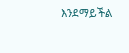እንደማይችል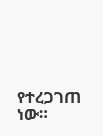የተረጋገጠ ነው።